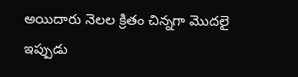అయిదారు నెలల క్రితం చిన్నగా మొదలై ఇప్పుడు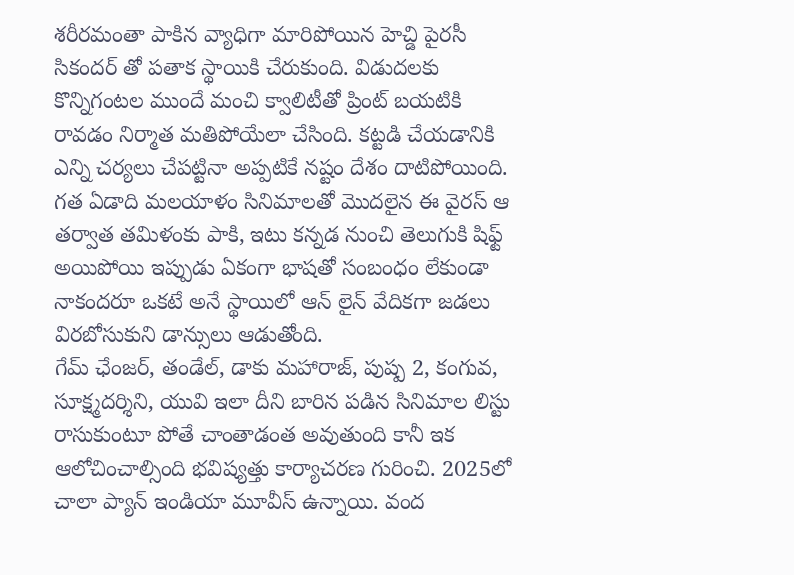శరీరమంతా పాకిన వ్యాధిగా మారిపోయిన హెచ్డి పైరసీ సికందర్ తో పతాక స్థాయికి చేరుకుంది. విడుదలకు కొన్నిగంటల ముందే మంచి క్వాలిటీతో ప్రింట్ బయటికి రావడం నిర్మాత మతిపోయేలా చేసింది. కట్టడి చేయడానికి ఎన్ని చర్యలు చేపట్టినా అప్పటికే నష్టం దేశం దాటిపోయింది. గత ఏడాది మలయాళం సినిమాలతో మొదలైన ఈ వైరస్ ఆ తర్వాత తమిళంకు పాకి, ఇటు కన్నడ నుంచి తెలుగుకి షిఫ్ట్ అయిపోయి ఇప్పుడు ఏకంగా భాషతో సంబంధం లేకుండా నాకందరూ ఒకటే అనే స్థాయిలో ఆన్ లైన్ వేదికగా జడలు విరబోసుకుని డాన్సులు ఆడుతోంది.
గేమ్ ఛేంజర్, తండేల్, డాకు మహారాజ్, పుష్ప 2, కంగువ, సూక్ష్మదర్శిని, యువి ఇలా దీని బారిన పడిన సినిమాల లిస్టు రాసుకుంటూ పోతే చాంతాడంత అవుతుంది కానీ ఇక ఆలోచించాల్సింది భవిష్యత్తు కార్యాచరణ గురించి. 2025లో చాలా ప్యాన్ ఇండియా మూవీస్ ఉన్నాయి. వంద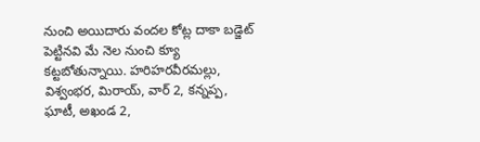నుంచి అయిదారు వందల కోట్ల దాకా బడ్జెట్ పెట్టినవి మే నెల నుంచి క్యూ కట్టబోతున్నాయి. హరిహరవీరమల్లు, విశ్వంభర, మిరాయ్, వార్ 2, కన్నప్ప, ఘాటీ, అఖండ 2,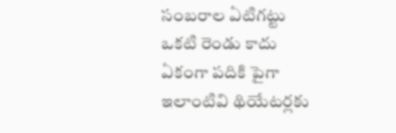సంబరాల ఏటిగట్టు ఒకటి రెండు కాదు ఏకంగా పదికి పైగా ఇలాంటివి థియేటర్లకు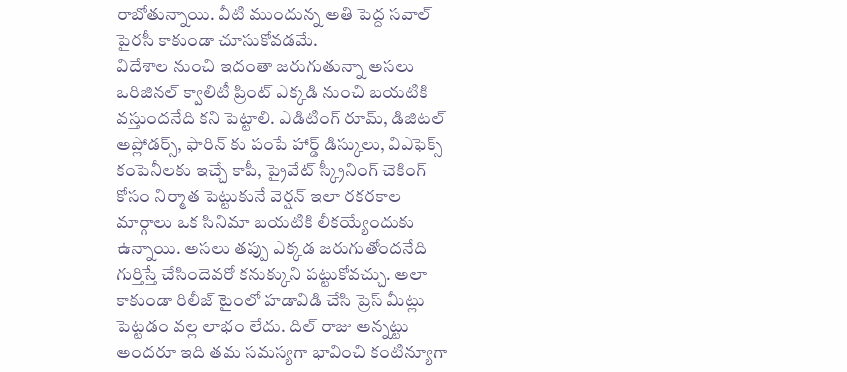రాబోతున్నాయి. వీటి ముందున్న అతి పెద్ద సవాల్ పైరసీ కాకుండా చూసుకోవడమే.
విదేశాల నుంచి ఇదంతా జరుగుతున్నా అసలు ఒరిజినల్ క్వాలిటీ ప్రింట్ ఎక్కడి నుంచి బయటికి వస్తుందనేది కని పెట్టాలి. ఎడిటింగ్ రూమ్, డిజిటల్ అప్లోడర్స్, ఫారిన్ కు పంపే హార్డ్ డిస్కులు, విఎఫెక్స్ కంపెనీలకు ఇచ్చే కాపీ, ప్రైవేట్ స్క్రీనింగ్ చెకింగ్ కోసం నిర్మాత పెట్టుకునే వెర్షన్ ఇలా రకరకాల మార్గాలు ఒక సినిమా బయటికి లీకయ్యేందుకు ఉన్నాయి. అసలు తప్పు ఎక్కడ జరుగుతోందనేది గుర్తిస్తే చేసిందెవరో కనుక్కుని పట్టుకోవచ్చు. అలా కాకుండా రిలీజ్ టైంలో హడావిడి చేసి ప్రెస్ మీట్లు పెట్టడం వల్ల లాభం లేదు. దిల్ రాజు అన్నట్టు అందరూ ఇది తమ సమస్యగా భావించి కంటిన్యూగా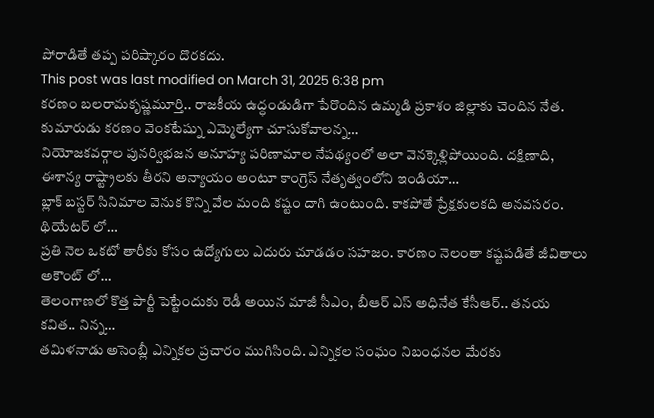పోరాడితే తప్ప పరిష్కారం దొరకదు.
This post was last modified on March 31, 2025 6:38 pm
కరణం బలరామకృష్ణమూర్తి.. రాజకీయ ఉద్ధండుడిగా పేరొందిన ఉమ్మడి ప్రకాశం జిల్లాకు చెందిన నేత. కుమారుడు కరణం వెంకటేష్ను ఎమ్మెల్యేగా చూసుకోవాలన్న…
నియోజకవర్గాల పునర్విభజన అనూహ్య పరిణామాల నేపథ్యంలో అలా వెనక్కెళ్లిపోయింది. దక్షిణాది, ఈశాన్య రాష్ట్రాలకు తీరని అన్యాయం అంటూ కాంగ్రెస్ నేతృత్వంలోని ఇండియా…
బ్లాక్ బస్టర్ సినిమాల వెనుక కొన్ని వేల మంది కష్టం దాగి ఉంటుంది. కాకపోతే ప్రేక్షకులకది అనవసరం. థియేటర్ లో…
ప్రతి నెల ఒకటో తారీకు కోసం ఉద్యోగులు ఎదురు చూడడం సహజం. కారణం నెలంతా కష్టపడితే జీవితాలు అకౌంట్ లో…
తెలంగాణలో కొత్త పార్టీ పెట్టేందుకు రెడీ అయిన మాజీ సీఎం, బీఆర్ ఎస్ అధినేత కేసీఆర్.. తనయ కవిత.. నిన్న…
తమిళనాడు అసెంబ్లీ ఎన్నికల ప్రచారం ముగిసింది. ఎన్నికల సంఘం నిబంధనల మేరకు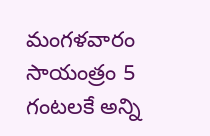మంగళవారం సాయంత్రం 5 గంటలకే అన్ని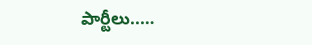పార్టీలు..…